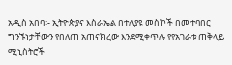አዲስ አበባ፡- ኢትዮጵያና እስራኤል በተለያዩ መስኮች በመተባበር ግንኙነታቸውን የበለጠ አጠናክረው እንደሚቀጥሉ የየአገራቱ ጠቅላይ ሚኒስትሮች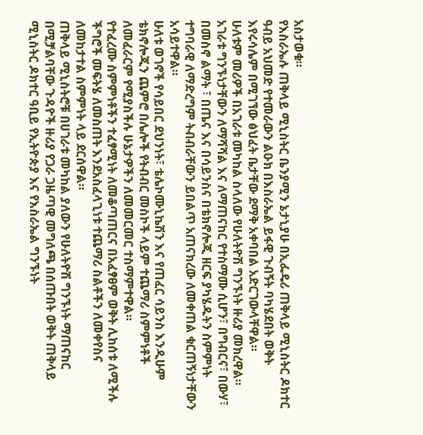አስታወቁ።
የእስራኤሉ ጠቅላይ ሚኒስትር ቤንያሚን ኔታኒያሁ በኢፌዴሪ ጠቅላይ ሚኒስትር ዶክተር ዓብይ አህመድ የተመራውን ልዑክ በእስራኤል ይፋዊ ጉብኝት ባካሄደበት ወቅት እየሩሳሌም በሚገኘው ፅህፈት ቤታቸው ደማቅ አቀባበል አድርገውላቸዋል።
ሁለቱም መሪዎች በአገራቱ መካከል ስላለው የሁለትዮሽ ግንኙነት ዙሪያ መክረዋል። አገራቱ ግንኙነታቸውን ለማሻሻል እና ለማጠናከር የተስማሙ ሲሆን፣ በግብርና፣ በውሃ፣ በመስኖ ልማት ፣ በጤና እና በሳይንስና በቴክኖሎጂ ዘርፍ ያካሄዱትን ስምምነት ተግባራዊ ለማድረግም ትብብራቸውን ይበልጥ አጠናክረው ለመቀጠል ቁርጠኝነታቸውን አሳይተዋል።
ሁለቱ ወገኖች የሳይበር ደህንነት፣ ቴሌኮሙኒኬሽን እና የጠፈር ሳይንስ እንዲሁም ቴክኖሎጂን ጨምሮ በሌሎች የትብብር መስኮች ላይም ተጨማሪ ስምምነቶች ለመፈራርም የሚያስችሉ ሁኔታዎችን ለመመርመር ተስማምተዋል።
የተፈረሙ ስምምነቶችን ተፈፃሚነት ለመቆጣጠርና በአፈፃፀም ወቅት ሊከሰቱ ለሚችሉ ችግሮች መፍትሄ ለመስጠት እንደአስፈላጊነቱ ተጨማሪ ስልቶችን ለመቀየስና ለመከታተል ስምምነት ላይ ደርሰዋል።
ጠቅላይ ሚኒስትሮቹ በሀገራቱ መካከል ያለውን የሁለትዮሽ ግንኙነት ማጠናከር በሚቻልባቸው ጉዳዮች ዙሪያ የጋራ ጋዜጣዊ መግለጫ በሰጡበት ወቅት ጠቅላይ ሚኒስትር ዶክተር ዓቢይ የኢትዮጵያ እና የእስራኤል ግንኙነት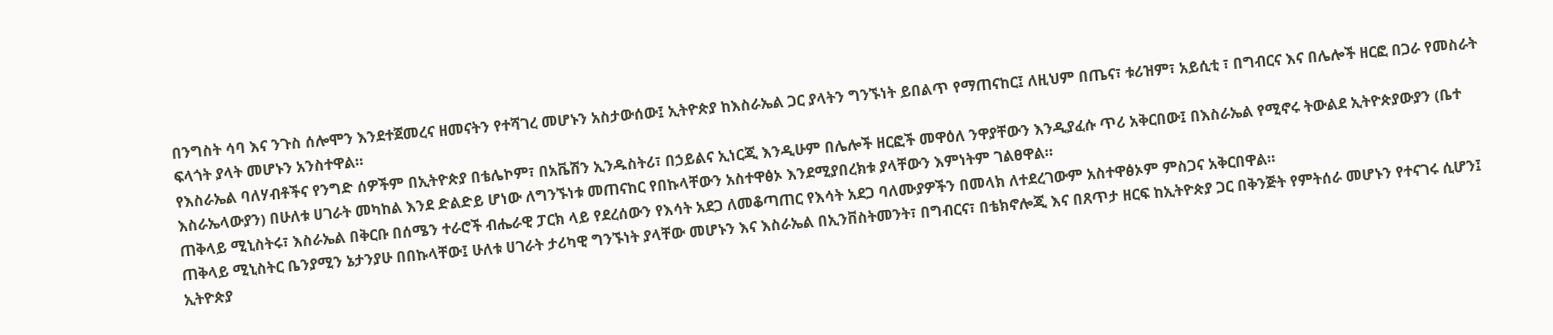በንግስት ሳባ እና ንጉስ ሰሎሞን እንደተጀመረና ዘመናትን የተሻገረ መሆኑን አስታውሰው፤ ኢትዮጵያ ከእስራኤል ጋር ያላትን ግንኙነት ይበልጥ የማጠናከር፤ ለዚህም በጤና፣ ቱሪዝም፣ አይሲቲ ፣ በግብርና እና በሌሎች ዘርፎ በጋራ የመስራት ፍላጎት ያላት መሆኑን አንስተዋል።
የእስራኤል ባለሃብቶችና የንግድ ሰዎችም በኢትዮጵያ በቴሌኮም፣ በአቬሽን ኢንዱስትሪ፣ በኃይልና ኢነርጂ እንዲሁም በሌሎች ዘርፎች መዋዕለ ንዋያቸውን እንዲያፈሱ ጥሪ አቅርበው፤ በእስራኤል የሚኖሩ ትውልደ ኢትዮጵያውያን (ቤተ እስራኤላውያን) በሁለቱ ሀገራት መካከል እንደ ድልድይ ሆነው ለግንኙነቱ መጠናከር የበኩላቸውን አስተዋፅኦ እንደሚያበረክቱ ያላቸውን እምነትም ገልፀዋል።
ጠቅላይ ሚኒስትሩ፣ እስራኤል በቅርቡ በሰሜን ተራሮች ብሔራዊ ፓርክ ላይ የደረሰውን የእሳት አደጋ ለመቆጣጠር የእሳት አደጋ ባለሙያዎችን በመላክ ለተደረገውም አስተዋፅኦም ምስጋና አቅርበዋል።
ጠቅላይ ሚኒስትር ቤንያሚን ኔታንያሁ በበኩላቸው፤ ሁለቱ ሀገራት ታሪካዊ ግንኙነት ያላቸው መሆኑን እና እስራኤል በኢንቨስትመንት፣ በግብርና፣ በቴክኖሎጂ እና በጸጥታ ዘርፍ ከኢትዮጵያ ጋር በቅንጅት የምትሰራ መሆኑን የተናገሩ ሲሆን፤ ኢትዮጵያ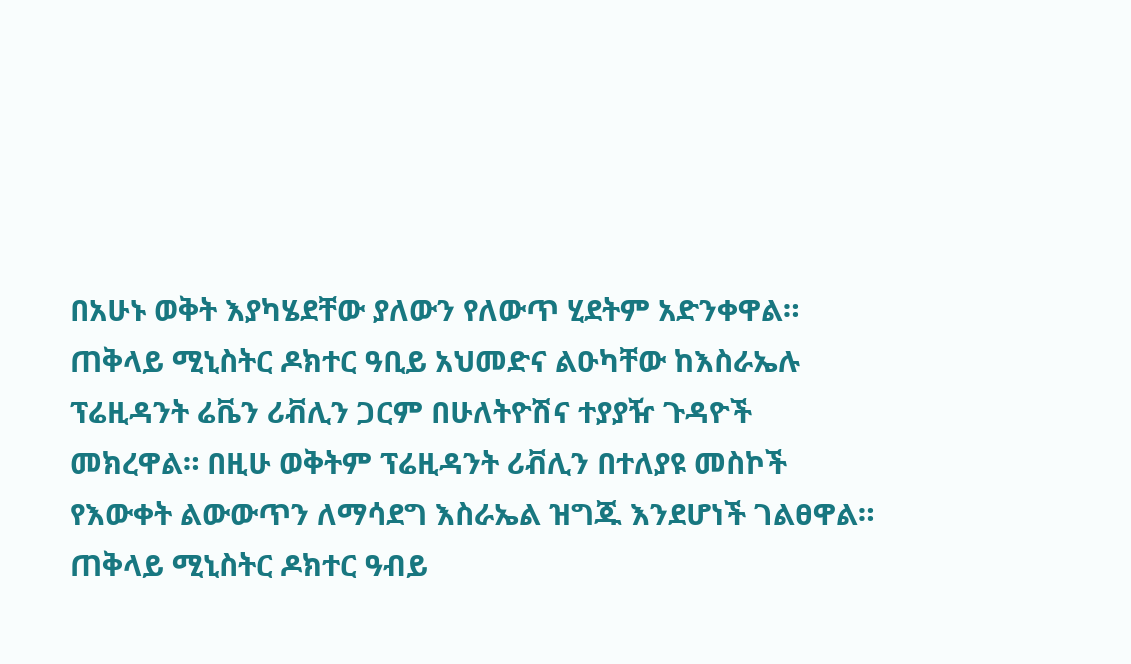በአሁኑ ወቅት እያካሄደቸው ያለውን የለውጥ ሂደትም አድንቀዋል።
ጠቅላይ ሚኒስትር ዶክተር ዓቢይ አህመድና ልዑካቸው ከእስራኤሉ ፕሬዚዳንት ሬቬን ሪቭሊን ጋርም በሁለትዮሽና ተያያዥ ጉዳዮች መክረዋል። በዚሁ ወቅትም ፕሬዚዳንት ሪቭሊን በተለያዩ መስኮች የእውቀት ልውውጥን ለማሳደግ እስራኤል ዝግጁ እንደሆነች ገልፀዋል።
ጠቅላይ ሚኒስትር ዶክተር ዓብይ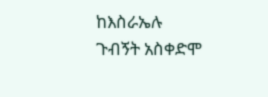ከእስራኤሉ ጉብኝት አስቀድሞ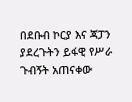በደቡብ ኮርያ እና ጃፓን ያደረጉትን ይፋዊ የሥራ ጉብኝት አጠናቀው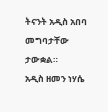ትናንት አዲስ አበባ መግባታቸው ታውቋል።
አዲስ ዘመን ነሃሴ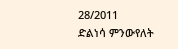28/2011
ድልነሳ ምንውየለት